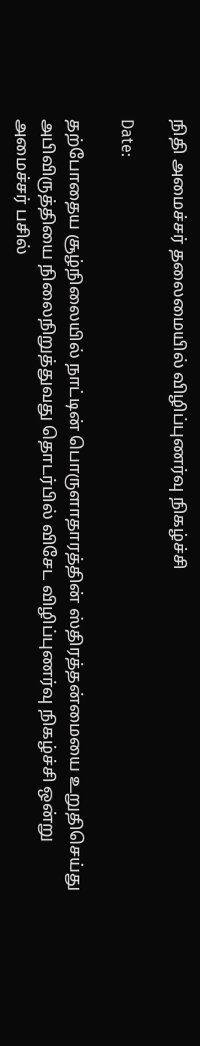நிதி அமைச்சர் தலைமையில் விழிப்புணர்வு நிகழ்ச்சி

Date:

தற்போதைய சூழ்நிலையில் நாட்டின் பொருளாதாரத்தின் ஸ்திரத்தன்மையை உறுதிசெய்து அபிவிருத்தியை நிலைநிறுத்துவது தொடர்பில் விசேட விழிப்புணர்வு நிகழ்ச்சி ஒன்று அமைச்சர் பசில்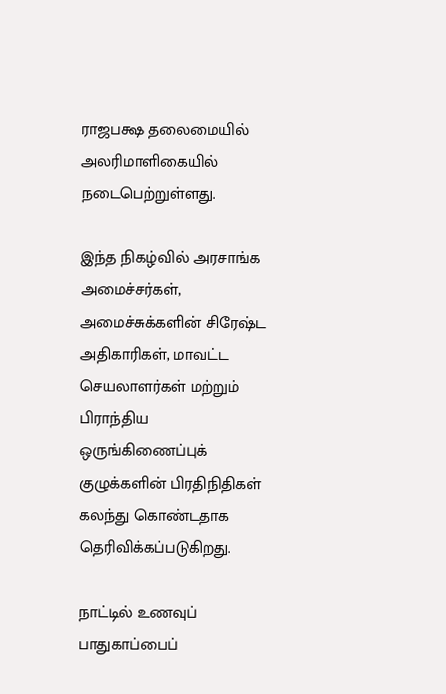ராஜபக்ஷ தலைமையில் அலரிமாளிகையில் நடைபெற்றுள்ளது.

இந்த நிகழ்வில் அரசாங்க அமைச்சர்கள், அமைச்சுக்களின் சிரேஷ்ட அதிகாரிகள், மாவட்ட செயலாளர்கள் மற்றும் பிராந்திய ஒருங்கிணைப்புக் குழுக்களின் பிரதிநிதிகள் கலந்து கொண்டதாக தெரிவிக்கப்படுகிறது.

நாட்டில் உணவுப் பாதுகாப்பைப்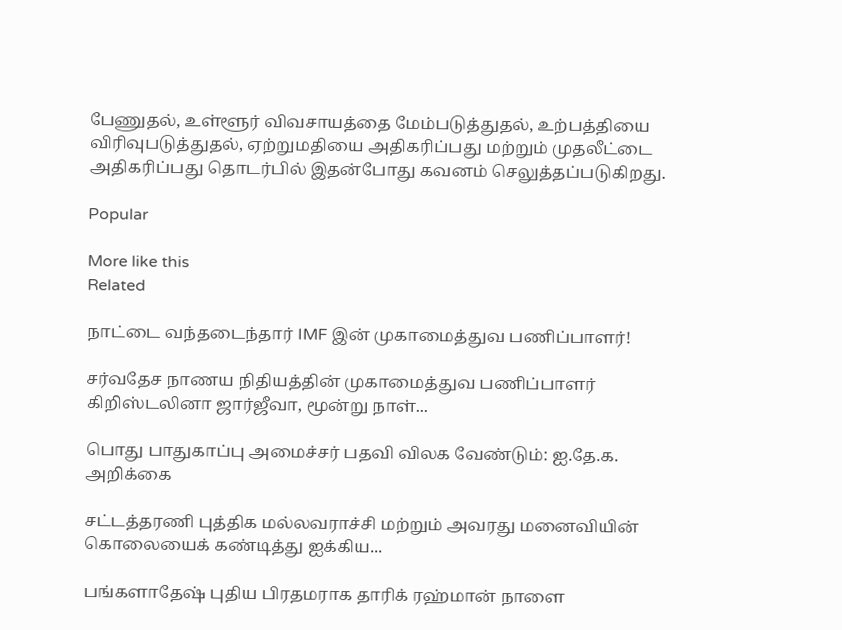பேணுதல், உள்ளூர் விவசாயத்தை மேம்படுத்துதல், உற்பத்தியை விரிவுபடுத்துதல், ஏற்றுமதியை அதிகரிப்பது மற்றும் முதலீட்டை அதிகரிப்பது தொடர்பில் இதன்போது கவனம் செலுத்தப்படுகிறது.

Popular

More like this
Related

நாட்டை வந்தடைந்தார் IMF இன் முகாமைத்துவ பணிப்பாளர்!

சர்வதேச நாணய நிதியத்தின் முகாமைத்துவ பணிப்பாளர் கிறிஸ்டலினா ஜார்ஜீவா, மூன்று நாள்...

பொது பாதுகாப்பு அமைச்சர் பதவி விலக வேண்டும்: ஐ.தே.க. அறிக்கை

சட்டத்தரணி புத்திக மல்லவராச்சி மற்றும் அவரது மனைவியின் கொலையைக் கண்டித்து ஐக்கிய...

பங்களாதேஷ் புதிய பிரதமராக தாரிக் ரஹ்மான் நாளை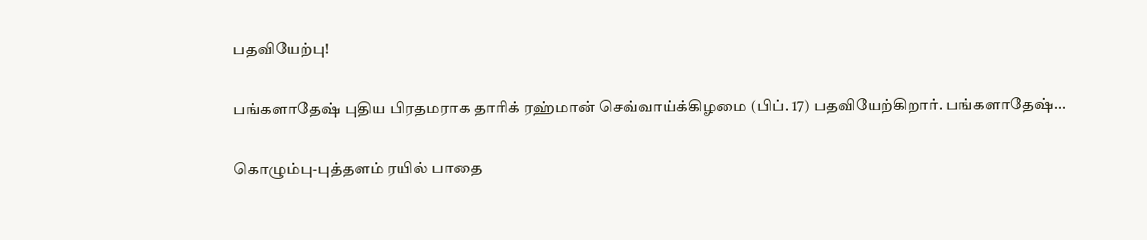பதவியேற்பு!

பங்களாதேஷ் புதிய பிரதமராக தாரிக் ரஹ்மான் செவ்வாய்க்கிழமை (பிப். 17) பதவியேற்கிறார். பங்களாதேஷ்...

கொழும்பு-புத்தளம் ரயில் பாதை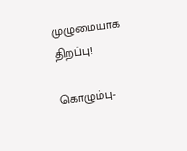முழுமையாக திறப்பு!

கொழும்பு-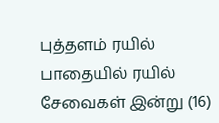புத்தளம் ரயில் பாதையில் ரயில் சேவைகள் இன்று (16)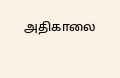அதிகாலை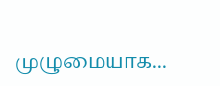முழுமையாக...